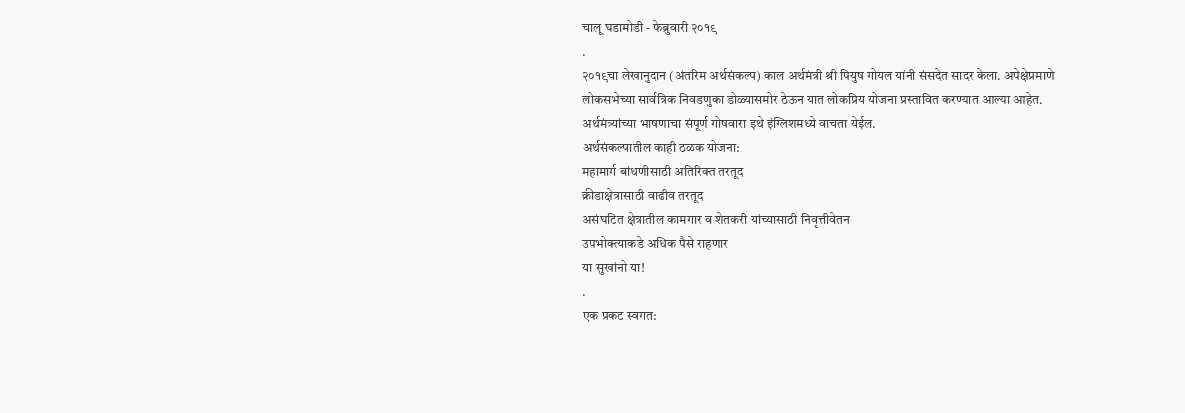चालू घडामोडी - फेब्रुवारी २०१९
.
२०१९चा लेखानुदान (अंतरिम अर्थसंकल्प) काल अर्थमंत्री श्री पियुष गोयल यांनी संसदेत सादर केला. अपेक्षेप्रमाणे लोकसभेच्या सार्वत्रिक निवडणुका डोळ्यासमोर ठेऊन यात लोकप्रिय योजना प्रस्तावित करण्यात आल्या आहेत.
अर्थमंत्र्यांच्या भाषणाचा संपूर्ण गोषवारा इथे इंग्लिशमध्ये वाचता येईल.
अर्थसंकल्पातील काही ठळक योजना:
महामार्ग बांधणीसाठी अतिरिक्त तरतूद
क्रीडाक्षेत्रासाठी वाढीव तरतूद
असंघटित क्षेत्रातील कामगार व शेतकरी यांच्यासाठी निवृत्तीवेतन
उपभोक्त्याकडे अधिक पैसे राहणार
या सुखांनो या!
.
एक प्रकट स्वगत: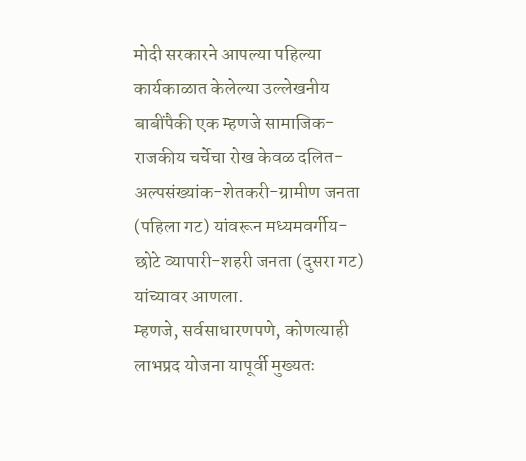मोदी सरकारने आपल्या पहिल्या कार्यकाळात केलेल्या उल्लेखनीय बाबींपैकी एक म्हणजे सामाजिक-राजकीय चर्चेचा रोख केवळ दलित-अल्पसंख्यांक-शेतकरी-ग्रामीण जनता (पहिला गट) यांवरून मध्यमवर्गीय-छोटे व्यापारी-शहरी जनता (दुसरा गट) यांच्यावर आणला.
म्हणजे, सर्वसाधारणपणे, कोणत्याही लाभप्रद योजना यापूर्वी मुख्यतः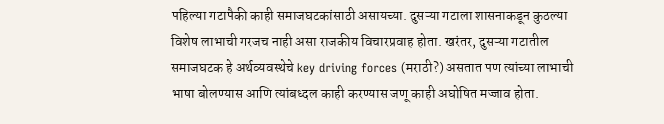पहिल्या गटापैकी काही समाजघटकांसाठी असायच्या. दुसऱ्या गटाला शासनाकडून कुठल्या विशेष लाभाची गरजच नाही असा राजकीय विचारप्रवाह होता. खरंतर, दुसऱ्या गटातील समाजघटक हे अर्थव्यवस्थेचे key driving forces (मराठी?) असतात पण त्यांच्या लाभाची भाषा बोलण्यास आणि त्यांबध्दल काही करण्यास जणू काही अघोषित मज्जाव होता.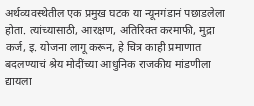अर्थव्यवस्थेतील एक प्रमुख घटक या न्यूनगंडानं पछाडलेला होता. त्यांच्यासाठी, आरक्षण, अतिरिक्त करमाफी, मुद्रा कर्ज, इ. योजना लागू करून, हे चित्र काही प्रमाणात बदलण्याचं श्रेय मोदींच्या आधुनिक राजकीय मांडणीला द्यायला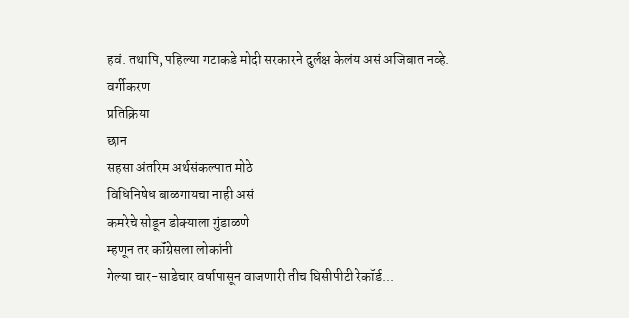हवं. तथापि, पहिल्या गटाकडे मोदी सरकारने दुर्लक्ष केलंय असं अजिबात नव्हे.
वर्गीकरण
प्रतिक्रिया
छान
सहसा अंतरिम अर्थसंकल्पात मोठे
विधिनिषेध बाळगायचा नाही असं
कमरेचे सोडून डोक्याला गुंडाळणे
म्हणून तर कॉंग्रेसला लोकांनी
गेल्या चार-साडेचार वर्षापासून वाजणारी तीच घिसीपीटी रेकॉर्ड...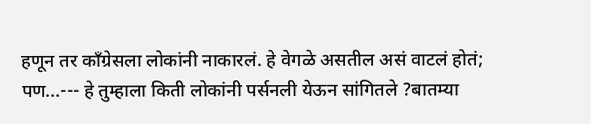हणून तर कॉंग्रेसला लोकांनी नाकारलं. हे वेगळे असतील असं वाटलं होतं; पण...--- हे तुम्हाला किती लोकांनी पर्सनली येऊन सांगितले ?बातम्या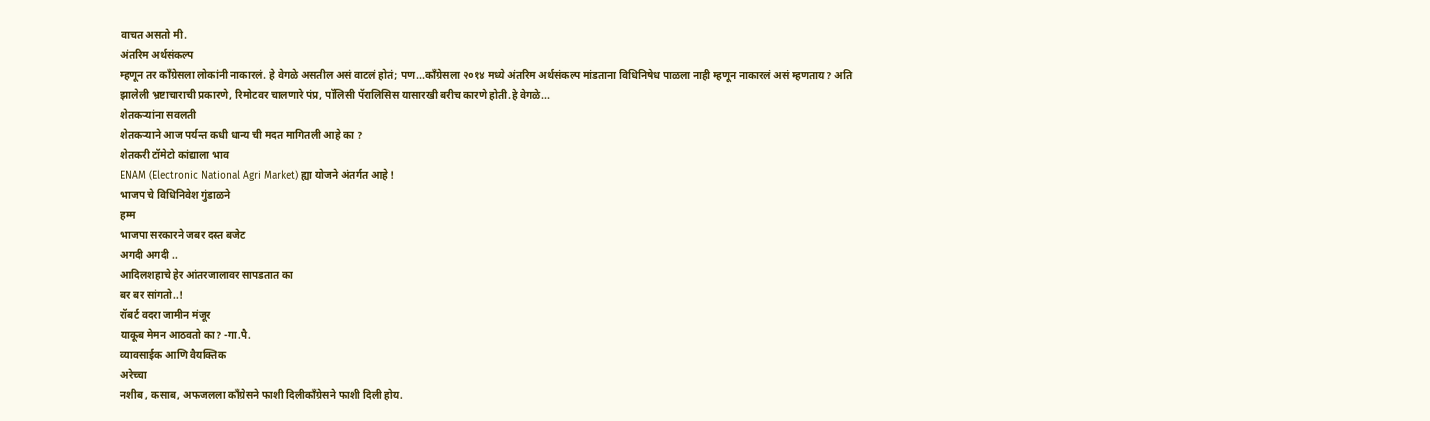वाचत असतो मी.
अंतरिम अर्थसंकल्प
म्हणून तर कॉंग्रेसला लोकांनी नाकारलं. हे वेगळे असतील असं वाटलं होतं; पण...काँग्रेसला २०१४ मध्ये अंतरिम अर्थसंकल्प मांडताना विधिनिषेध पाळला नाही म्हणून नाकारलं असं म्हणताय? अति झालेली भ्रष्टाचाराची प्रकारणे, रिमोटवर चालणारे पंप्र, पॉलिसी पॅरालिसिस यासारखी बरीच कारणे होती.हे वेगळे...
शेतकऱ्यांना सवलती
शेतकऱ्याने आज पर्यन्त कधी धान्य ची मदत मागितली आहे का ?
शेतकरी टॉमेटो कांद्याला भाव
ENAM (Electronic National Agri Market) ह्या योजने अंतर्गत आहे !
भाजप चे विधिनिवेश गुंडाळने
हम्म
भाजपा सरकारने जबर दस्त बजेट
अगदी अगदी ..
आदिलशहाचे हेर आंतरजालावर सापडतात का
बर बर सांगतो..!
रॉबर्ट वदरा जामीन मंजूर
याकूब मेमन आठवतो का? -गा.पै.
व्यावसाईक आणि वैयक्तिक
अरेच्चा
नशीब , कसाब, अफजलला काँग्रेसने फाशी दिलीकाँग्रेसने फाशी दिली होय.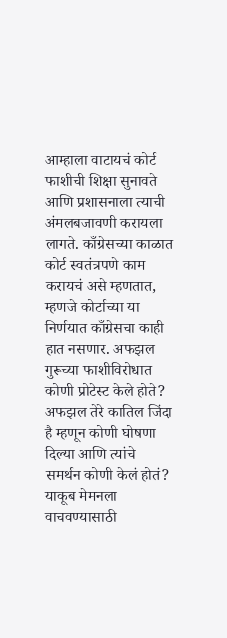आम्हाला वाटायचं कोर्ट फाशीची शिक्षा सुनावते आणि प्रशासनाला त्याची अंमलबजावणी करायला लागते. काँग्रेसच्या काळात कोर्ट स्वतंत्रपणे काम करायचं असे म्हणतात, म्हणजे कोर्टाच्या या निर्णयात काँग्रेसचा काही हात नसणार. अफझल गुरूच्या फाशीविरोधात कोणी प्रोटेस्ट केले होते? अफझल तेरे कातिल जिंदा है म्हणून कोणी घोषणा दिल्या आणि त्यांचे समर्थन कोणी केलं होतं? याकूब मेमनला वाचवण्यासाठी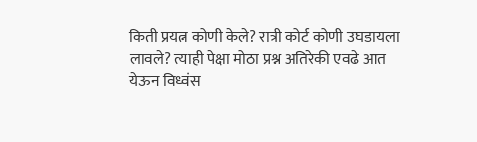किती प्रयत्न कोणी केले? रात्री कोर्ट कोणी उघडायला लावले? त्याही पेक्षा मोठा प्रश्न अतिरेकी एवढे आत येऊन विध्वंस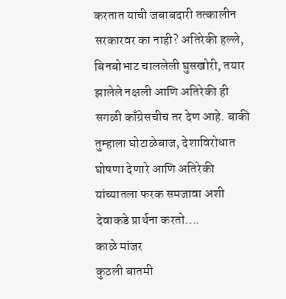करतात याची जबाबदारी तत्कालीन सरकारवर का नाही? अतिरेकी हल्ले, बिनबोभाट चाललेली घुसखोरी, तयार झालेले नक्षली आणि अतिरेकी ही सगळी काँग्रेसचीच तर देण आहे. बाकी तुम्हाला घोटाळेबाज, देशाविरोधात घोषणा देणारे आणि अतिरेकी यांच्यातला फरक समजावा अशी देवाकडे प्रार्थना करतो....
काळे मांजर
कुठली बातमी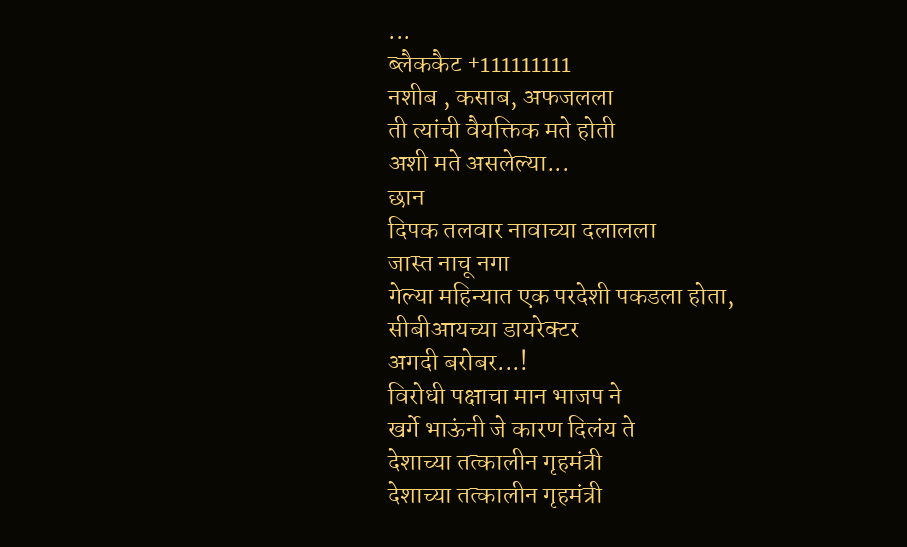...
ब्लैककैट +111111111
नशीब , कसाब, अफजलला
ती त्यांची वैयक्तिक मते होती
अशी मते असलेल्या...
छान
दिपक तलवार नावाच्या दलालला
जास्त नाचू नगा
गेल्या महिन्यात एक परदेशी पकडला होता,
सीबीआयच्या डायरेक्टर
अगदी बरोबर...!
विरोधी पक्षाचा मान भाजप ने
खर्गे भाऊंनी जे कारण दिलंय ते
देशाच्या तत्कालीन गृहमंत्री
देशाच्या तत्कालीन गृहमंत्री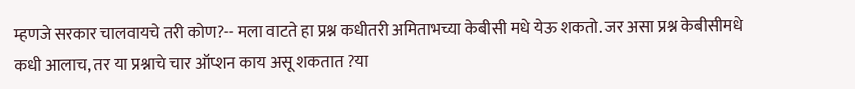म्हणजे सरकार चालवायचे तरी कोण?-- मला वाटते हा प्रश्न कधीतरी अमिताभच्या केबीसी मधे येऊ शकतो. जर असा प्रश्न केबीसीमधे कधी आलाच, तर या प्रश्नाचे चार ऑप्शन काय असू शकतात ?या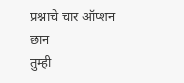प्रश्नाचे चार ऑप्शन
छान
तुम्ही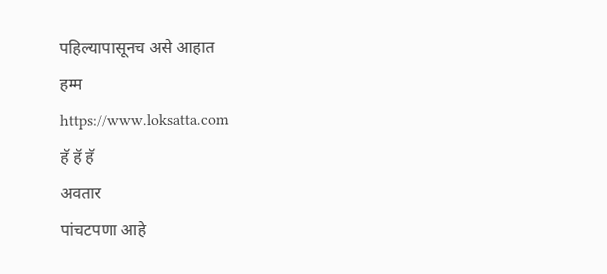पहिल्यापासूनच असे आहात
हम्म
https://www.loksatta.com
हॅ हॅ हॅ
अवतार
पांचटपणा आहे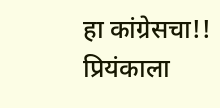हा कांग्रेसचा!!
प्रियंकाला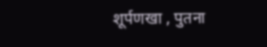शूर्पणखा , पुतना